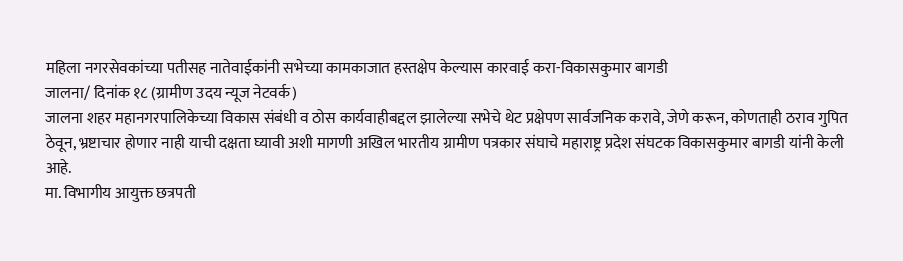महिला नगरसेवकांच्या पतीसह नातेवाईकांनी सभेच्या कामकाजात हस्तक्षेप केल्यास कारवाई करा-विकासकुमार बागडी
जालना/ दिनांक १८ (ग्रामीण उदय न्यूज नेटवर्क)
जालना शहर महानगरपालिकेच्या विकास संबंधी व ठोस कार्यवाहीबद्दल झालेल्या सभेचे थेट प्रक्षेपण सार्वजनिक करावे, जेणे करून, कोणताही ठराव गुपित ठेवून, भ्रष्टाचार होणार नाही याची दक्षता घ्यावी अशी मागणी अखिल भारतीय ग्रामीण पत्रकार संघाचे महाराष्ट्र प्रदेश संघटक विकासकुमार बागडी यांनी केली आहे.
मा. विभागीय आयुक्त छत्रपती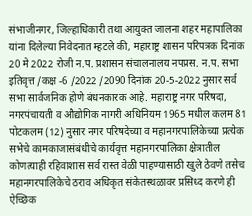संभाजीनगर, जिल्हाधिकारी तथा आयुक्त जालना शहर महापालिका यांना दिलेल्या निवेदनात म्हटले की, महाराष्ट्र शासन परिपत्रक दिनांक 20 मे 2022 रोजी न.प. प्रशासन संचालनालय नपप्रस. न.प. सभा इतिवृत्त /कक्ष -6 /2022 /2090 दिनांक 20-5-2022 नुसार सर्व सभा सार्वजनिक होणे बंधनकारक आहे. महाराष्ट्र नगर परिषदा, नगरपंचायती व औद्योगिक नागरी अधिनियम 1965 मधील कलम 81 पोटकलम (12) नुसार नगर परिषदेच्या व महानगरपालिकेच्या प्रत्येक सभेचे कामकाजासंबंधीचे कार्यवृत्त महानगरपालिका क्षेत्रातील कोणत्याही रहिवाशास सर्व रास्त वेळी पाहण्यासाठी खुले ठेवणे तसेच महानगरपालिकेचे ठराव अधिकृत संकेतस्थळावर प्रसिध्द करणे ही ऐच्छिक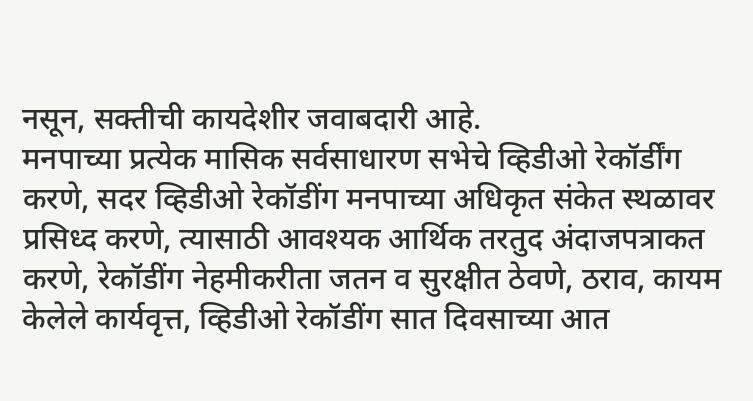नसून, सक्तीची कायदेशीर जवाबदारी आहे.
मनपाच्या प्रत्येक मासिक सर्वसाधारण सभेचे व्हिडीओ रेकॉर्डींग करणे, सदर व्हिडीओ रेकॉडींग मनपाच्या अधिकृत संकेत स्थळावर प्रसिध्द करणे, त्यासाठी आवश्यक आर्थिक तरतुद अंदाजपत्राकत करणे, रेकॉडींग नेहमीकरीता जतन व सुरक्षीत ठेवणे, ठराव, कायम केलेले कार्यवृत्त, व्हिडीओ रेकॉडींग सात दिवसाच्या आत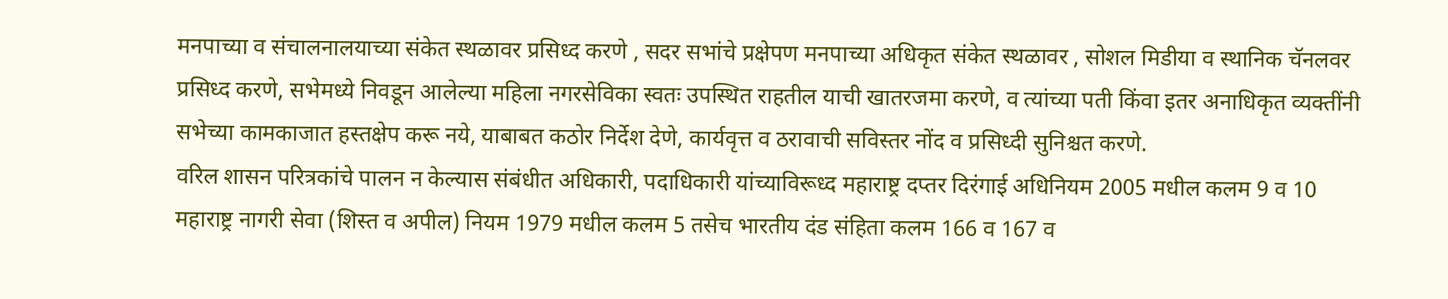मनपाच्या व संचालनालयाच्या संकेत स्थळावर प्रसिध्द करणे , सदर सभांचे प्रक्षेपण मनपाच्या अधिकृत संकेत स्थळावर , सोशल मिडीया व स्थानिक चॅनलवर प्रसिध्द करणे, सभेमध्ये निवडून आलेल्या महिला नगरसेविका स्वतः उपस्थित राहतील याची खातरजमा करणे, व त्यांच्या पती किंवा इतर अनाधिकृत व्यक्तींनी सभेच्या कामकाजात हस्तक्षेप करू नये, याबाबत कठोर निर्देश देणे, कार्यवृत्त व ठरावाची सविस्तर नोंद व प्रसिध्दी सुनिश्चत करणे.
वरिल शासन परित्रकांचे पालन न केल्यास संबंधीत अधिकारी, पदाधिकारी यांच्याविरूध्द महाराष्ट्र दप्तर दिरंगाई अधिनियम 2005 मधील कलम 9 व 10 महाराष्ट्र नागरी सेवा (शिस्त व अपील) नियम 1979 मधील कलम 5 तसेच भारतीय दंड संहिता कलम 166 व 167 व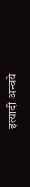इत्यादी अन्वये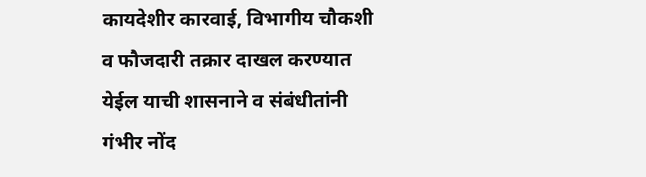कायदेशीर कारवाई, विभागीय चौकशी व फौजदारी तक्रार दाखल करण्यात येईल याची शासनाने व संबंधीतांनी गंभीर नोंद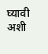घ्यावी अशी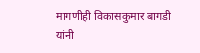मागणीही विकासकुमार बागडी यांनी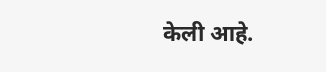केली आहे.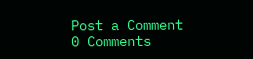Post a Comment
0 Comments